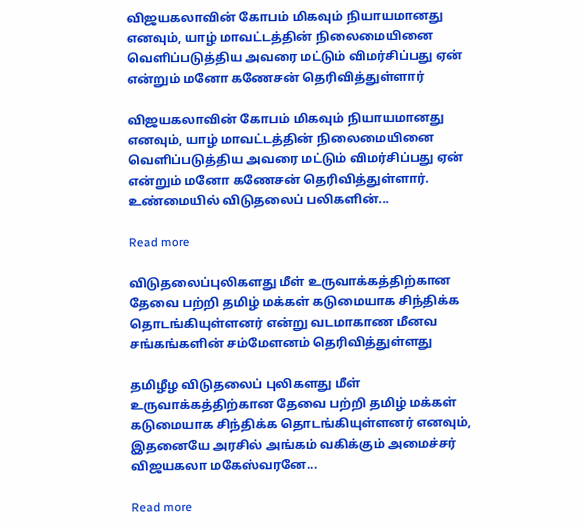விஜயகலாவின் கோபம் மிகவும் நியாயமானது எனவும், யாழ் மாவட்டத்தின் நிலைமையினை வெளிப்படுத்திய அவரை மட்டும் விமர்சிப்பது ஏன் என்றும் மனோ கணேசன் தெரிவித்துள்ளார்

விஜயகலாவின் கோபம் மிகவும் நியாயமானது எனவும், யாழ் மாவட்டத்தின் நிலைமையினை வெளிப்படுத்திய அவரை மட்டும் விமர்சிப்பது ஏன் என்றும் மனோ கணேசன் தெரிவித்துள்ளார். உண்மையில் விடுதலைப் பலிகளின்...

Read more

விடுதலைப்புலிகளது மீள் உருவாக்கத்திற்கான தேவை பற்றி தமிழ் மக்கள் கடுமையாக சிந்திக்க தொடங்கியுள்ளனர் என்று வடமாகாண மீனவ சங்கங்களின் சம்மேளனம் தெரிவித்துள்ளது

தமிழீழ விடுதலைப் புலிகளது மீள் உருவாக்கத்திற்கான தேவை பற்றி தமிழ் மக்கள் கடுமையாக சிந்திக்க தொடங்கியுள்ளனர் எனவும், இதனையே அரசில் அங்கம் வகிக்கும் அமைச்சர் விஜயகலா மகேஸ்வரனே...

Read more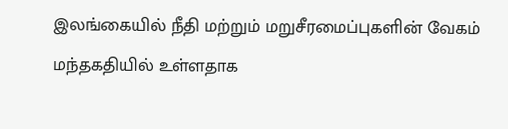இலங்கையில் நீதி மற்றும் மறுசீரமைப்புகளின் வேகம் மந்தகதியில் உள்ளதாக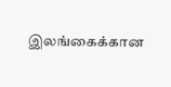இலங்கைக்கான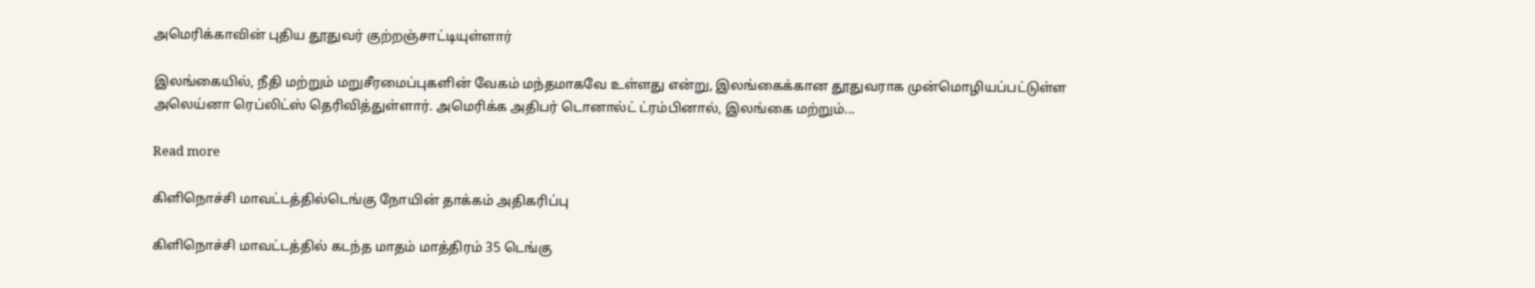அமெரிக்காவின் புதிய தூதுவர் குற்றஞ்சாட்டியுள்ளார்

இலங்கையில், நீதி மற்றும் மறுசீரமைப்புகளின் வேகம் மந்தமாகவே உள்ளது என்று, இலங்கைக்கான தூதுவராக முன்மொழியப்பட்டுள்ள அலெய்னா ரெப்லிட்ஸ் தெரிவித்துள்ளார். அமெரிக்க அதிபர் டொனால்ட் ட்ரம்பினால், இலங்கை மற்றும்...

Read more

கிளிநொச்சி மாவட்டத்தில்டெங்கு நோயின் தாக்கம் அதிகரிப்பு

கிளிநொச்சி மாவட்டத்தில் கடந்த மாதம் மாத்திரம் 35 டெங்கு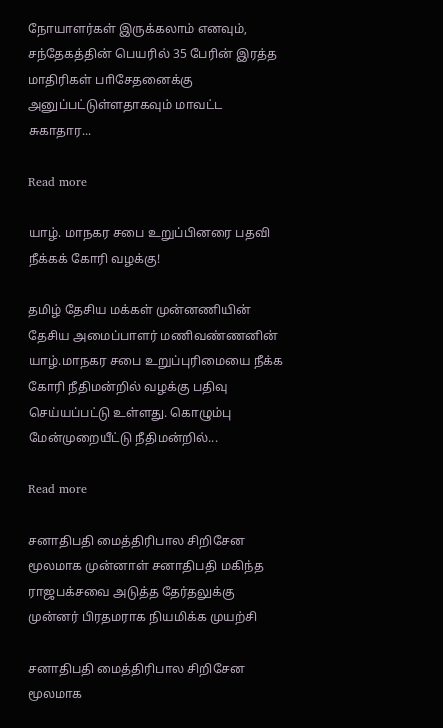நோயாளர்கள் இருக்கலாம் எனவும், சந்தேகத்தின் பெயரில் 35 பேரின் இரத்த மாதிரிகள் பாிசேதனைக்கு அனுப்பட்டுள்ளதாகவும் மாவட்ட சுகாதார...

Read more

யாழ். மாநகர சபை உறுப்பினரை பதவி நீக்கக் கோரி வழக்கு!

தமிழ் தேசிய மக்கள் முன்னணியின் தேசிய அமைப்பாளர் மணிவண்ணனின் யாழ்.மாநகர சபை உறுப்புரிமையை நீக்க கோரி நீதிமன்றில் வழக்கு பதிவு செய்யப்பட்டு உள்ளது. கொழும்பு மேன்முறையீட்டு நீதிமன்றில்...

Read more

சனாதிபதி மைத்திரிபால சிறிசேன மூலமாக முன்னாள் சனாதிபதி மகிந்த ராஜபக்சவை அடுத்த தேர்தலுக்கு முன்னர் பிரதமராக நியமிக்க முயற்சி

சனாதிபதி மைத்திரிபால சிறிசேன மூலமாக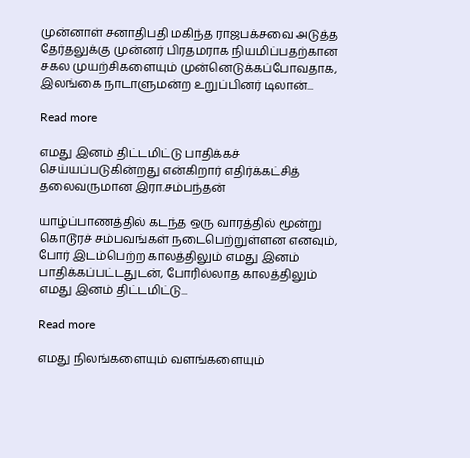முன்னாள் சனாதிபதி மகிந்த ராஜபக்சவை அடுத்த தேர்தலுக்கு முன்னர் பிரதமராக நியமிப்பதற்கான சகல முயற்சிகளையும் முன்னெடுக்கப்போவதாக, இலங்கை நாடாளுமன்ற உறுப்பினர் டிலான்...

Read more

எமது இனம் திட்டமிட்டு பாதிக்கச் செய்யப்படுகின்றது என்கிறார் எதிர்க்கட்சித் தலைவருமான இரா.சம்பந்தன்

யாழ்ப்பாணத்தில் கடந்த ஒரு வாரத்தில் மூன்று கொடூரச் சம்பவங்கள் நடைபெற்றுள்ளன எனவும், போர் இடம்பெற்ற காலத்திலும் எமது இனம் பாதிக்கப்பட்டதுடன், போரில்லாத காலத்திலும் எமது இனம் திட்டமிட்டு...

Read more

எமது நிலங்களையும் வளங்களையும்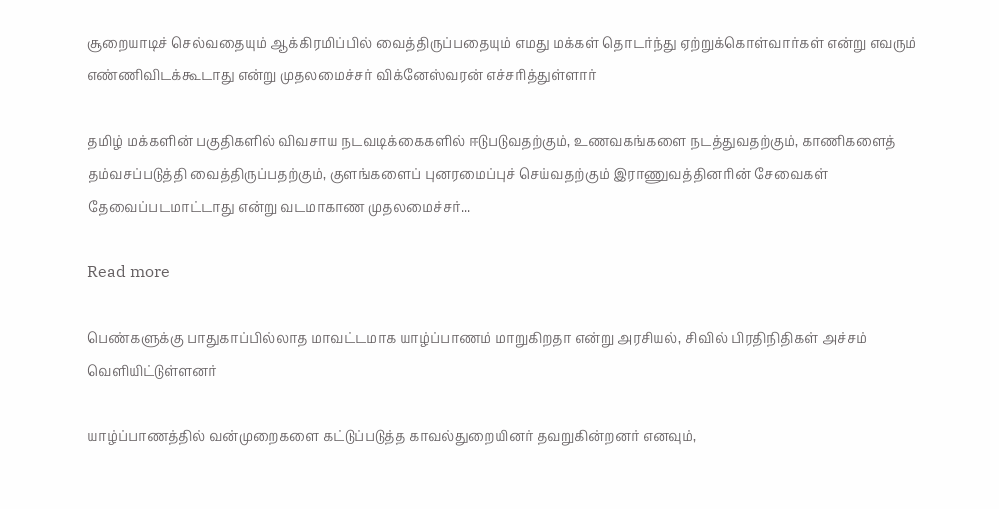சூறையாடிச் செல்வதையும் ஆக்கிரமிப்பில் வைத்திருப்பதையும் எமது மக்கள் தொடர்ந்து ஏற்றுக்கொள்வார்கள் என்று எவரும் எண்ணிவிடக்கூடாது என்று முதலமைச்சர் விக்னேஸ்வரன் எச்சரித்துள்ளார்

தமிழ் மக்களின் பகுதிகளில் விவசாய நடவடிக்கைகளில் ஈடுபடுவதற்கும், உணவகங்களை நடத்துவதற்கும், காணிகளைத் தம்வசப்படுத்தி வைத்திருப்பதற்கும், குளங்களைப் புனரமைப்புச் செய்வதற்கும் இராணுவத்தினரின் சேவைகள் தேவைப்படமாட்டாது என்று வடமாகாண முதலமைச்சர்...

Read more

பெண்களுக்கு பாதுகாப்பில்லாத மாவட்டமாக யாழ்ப்பாணம் மாறுகிறதா என்று அரசியல், சிவில் பிரதிநிதிகள் அச்சம் வெளியிட்டுள்ளனர்

யாழ்ப்பாணத்தில் வன்முறைகளை கட்டுப்படுத்த காவல்துறையினர் தவறுகின்றனர் எனவும்,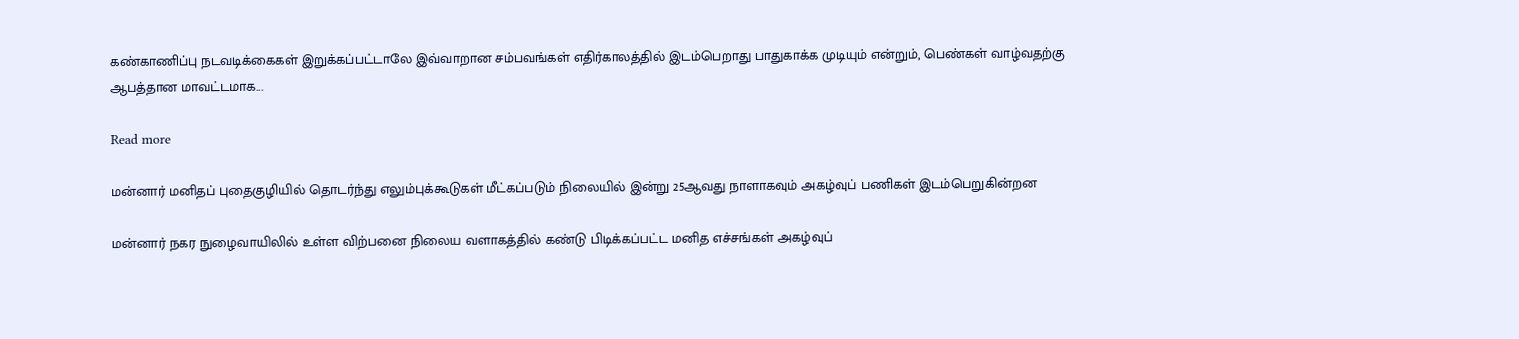கண்காணிப்பு நடவடிக்கைகள் இறுக்கப்பட்டாலே இவ்வாறான சம்பவங்கள் எதிர்காலத்தில் இடம்பெறாது பாதுகாக்க முடியும் என்றும், பெண்கள் வாழ்வதற்கு ஆபத்தான மாவட்டமாக...

Read more

மன்னார் மனிதப் புதைகுழியில் தொடர்ந்து எலும்புக்கூடுகள் மீட்கப்படும் நிலையில் இன்று 25ஆவது நாளாகவும் அகழ்வுப் பணிகள் இடம்பெறுகின்றன

மன்னார் நகர நுழைவாயிலில் உள்ள விற்பனை நிலைய வளாகத்தில் கண்டு பிடிக்கப்பட்ட மனித எச்சங்கள் அகழ்வுப்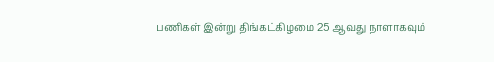பணிகள் இன்று திங்கட்கிழமை 25 ஆவது நாளாகவும்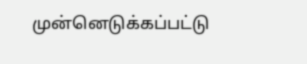முன்னெடுக்கப்பட்டு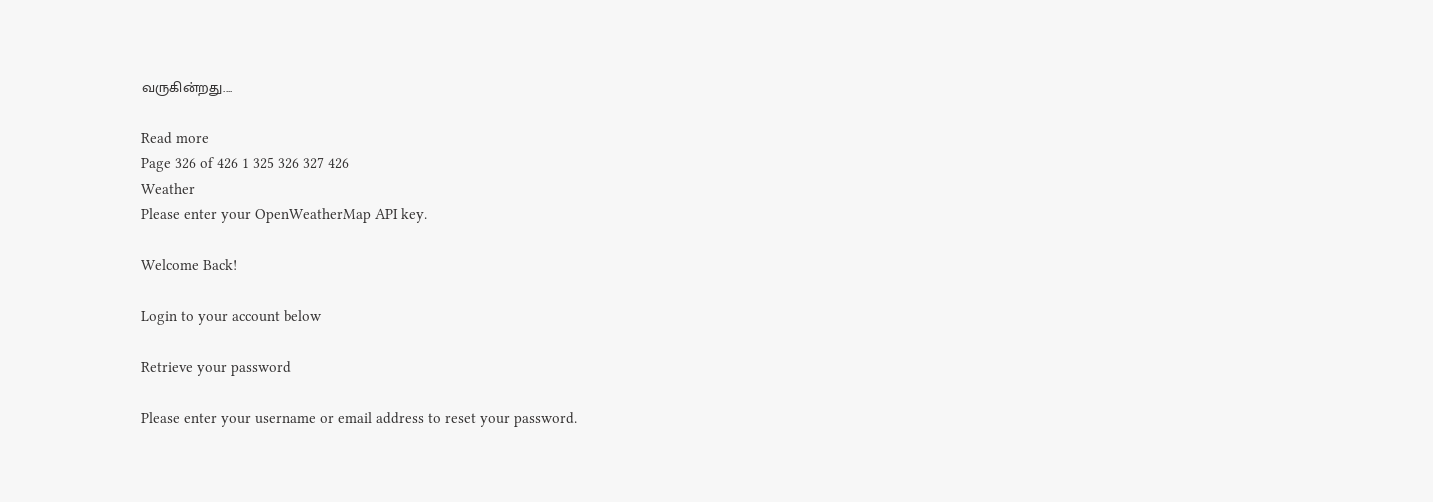வருகின்றது....

Read more
Page 326 of 426 1 325 326 327 426
Weather
Please enter your OpenWeatherMap API key.

Welcome Back!

Login to your account below

Retrieve your password

Please enter your username or email address to reset your password.